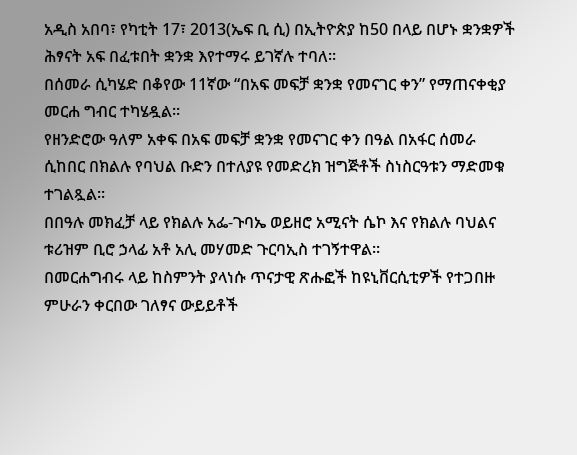አዲስ አበባ፣ የካቲት 17፣ 2013(ኤፍ ቢ ሲ) በኢትዮጵያ ከ50 በላይ በሆኑ ቋንቋዎች ሕፃናት አፍ በፈቱበት ቋንቋ እየተማሩ ይገኛሉ ተባለ፡፡
በሰመራ ሲካሄድ በቆየው 11ኛው “በአፍ መፍቻ ቋንቋ የመናገር ቀን” የማጠናቀቂያ መርሐ ግብር ተካሄዷል፡፡
የዘንድሮው ዓለም አቀፍ በአፍ መፍቻ ቋንቋ የመናገር ቀን በዓል በአፋር ሰመራ ሲከበር በክልሉ የባህል ቡድን በተለያዩ የመድረክ ዝግጅቶች ስነስርዓቱን ማድመቁ ተገልጿል፡፡
በበዓሉ መክፈቻ ላይ የክልሉ አፌ-ጉባኤ ወይዘሮ አሚናት ሴኮ እና የክልሉ ባህልና ቱሪዝም ቢሮ ኃላፊ አቶ አሊ መሃመድ ጉርባኢስ ተገኝተዋል፡፡
በመርሐግብሩ ላይ ከስምንት ያላነሱ ጥናታዊ ጽሑፎች ከዩኒቨርሲቲዎች የተጋበዙ ምሁራን ቀርበው ገለፃና ውይይቶች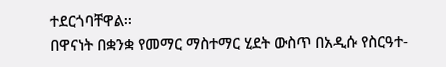ተደርጎባቸዋል፡፡
በዋናነት በቋንቋ የመማር ማስተማር ሂደት ውስጥ በአዲሱ የስርዓተ-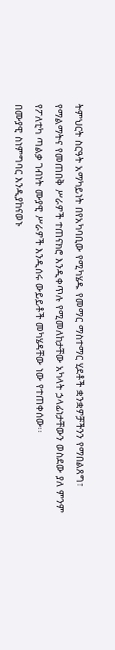ትምህርት ስርዓት አማካይነት በየአካባቢው የሚካሄዱ የመማር ማስተማር ሂደቶች ቋንቋዎቻችንን የማበልጸግ፣ የማልማትና የመጠበቅ ሥራዎች ተጠናክሮ እንዲቀጥሉ የሚመለከታቸው አካላት ኃላፊነታቸውን ወስደው ያለ ምንም የፖለቲካ ጣልቃ ገብነት ሙያዊ ሥራዎች እንዲሰሩ ውይይቶች መካሄዳቸው ነው የተጠቀሰው፡፡
በሙያዊ ስነምግባር እንዲያከናወኑ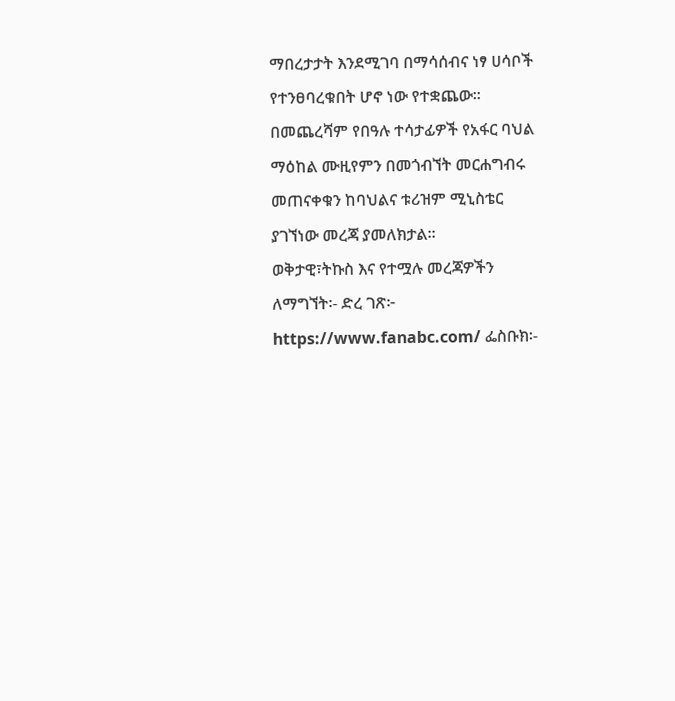ማበረታታት እንደሚገባ በማሳሰብና ነፃ ሀሳቦች የተንፀባረቁበት ሆኖ ነው የተቋጨው፡፡
በመጨረሻም የበዓሉ ተሳታፊዎች የአፋር ባህል ማዕከል ሙዚየምን በመጎብኘት መርሐግብሩ መጠናቀቁን ከባህልና ቱሪዝም ሚኒስቴር ያገኘነው መረጃ ያመለክታል፡፡
ወቅታዊ፣ትኩስ እና የተሟሉ መረጃዎችን ለማግኘት፡- ድረ ገጽ፦ https://www.fanabc.com/ ፌስቡክ፡-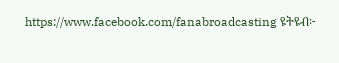https://www.facebook.com/fanabroadcasting ዩትዩብ፦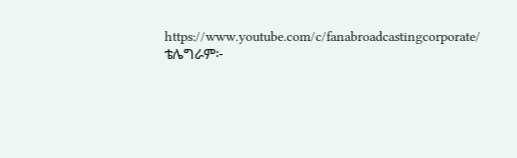https://www.youtube.com/c/fanabroadcastingcorporate/ ቴሌግራም፦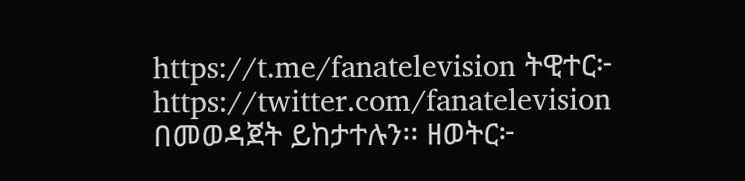https://t.me/fanatelevision ትዊተር፦ https://twitter.com/fanatelevision በመወዳጀት ይከታተሉን፡፡ ዘወትር፦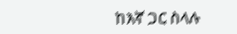ከእኛ ጋር ስላሉ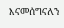እናመሰግናለን